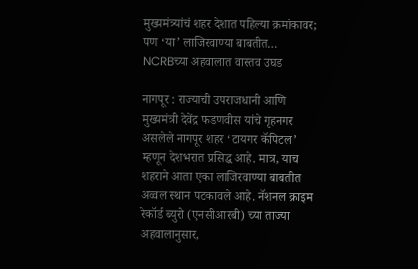मुख्यमंत्र्यांचं शहर देशात पहिल्या क्रमांकावर; पण ‘या’ लाजिरवाण्या बाबतीत… NCRBच्या अहवालात वास्तव उघड

नागपूर : राज्याची उपराजधानी आणि मुख्यमंत्री देवेंद्र फडणवीस यांचे गृहनगर असलेले नागपूर शहर ‘टायगर कॅपिटल’ म्हणून देशभरात प्रसिद्ध आहे. मात्र, याच शहराने आता एका लाजिरवाण्या बाबतीत अव्वल स्थान पटकावले आहे. नॅशनल क्राइम रेकॉर्ड ब्युरो (एनसीआरबी) च्या ताज्या अहवालानुसार,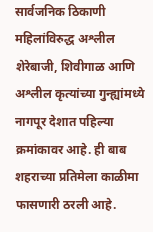सार्वजनिक ठिकाणी महिलांविरुद्ध अश्लील शेरेबाजी, शिवीगाळ आणि अश्लील कृत्यांच्या गुन्ह्यांमध्ये नागपूर देशात पहिल्या क्रमांकावर आहे. ही बाब शहराच्या प्रतिमेला काळीमा फासणारी ठरली आहे.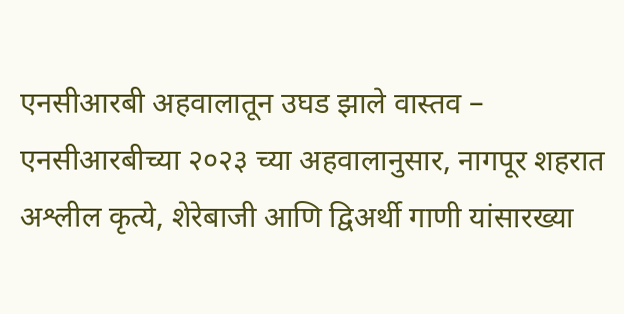एनसीआरबी अहवालातून उघड झाले वास्तव –
एनसीआरबीच्या २०२३ च्या अहवालानुसार, नागपूर शहरात अश्लील कृत्ये, शेरेबाजी आणि द्विअर्थी गाणी यांसारख्या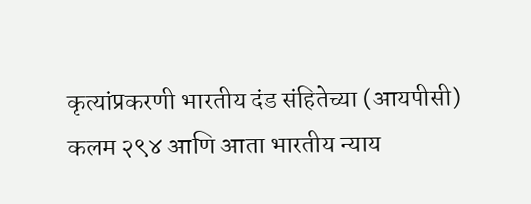कृत्यांप्रकरणी भारतीय दंड संहितेच्या (आयपीसी) कलम २९४ आणि आता भारतीय न्याय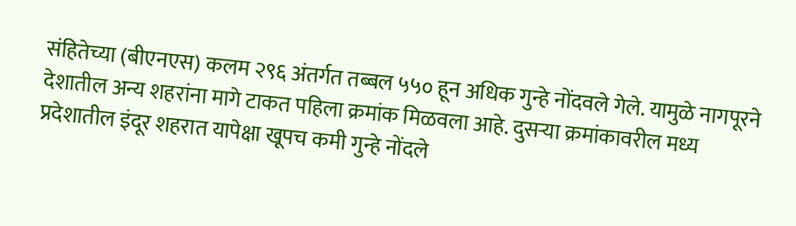संहितेच्या (बीएनएस) कलम २९६ अंतर्गत तब्बल ५५० हून अधिक गुन्हे नोंदवले गेले. यामुळे नागपूरने देशातील अन्य शहरांना मागे टाकत पहिला क्रमांक मिळवला आहे. दुसऱ्या क्रमांकावरील मध्य प्रदेशातील इंदूर शहरात यापेक्षा खूपच कमी गुन्हे नोंदले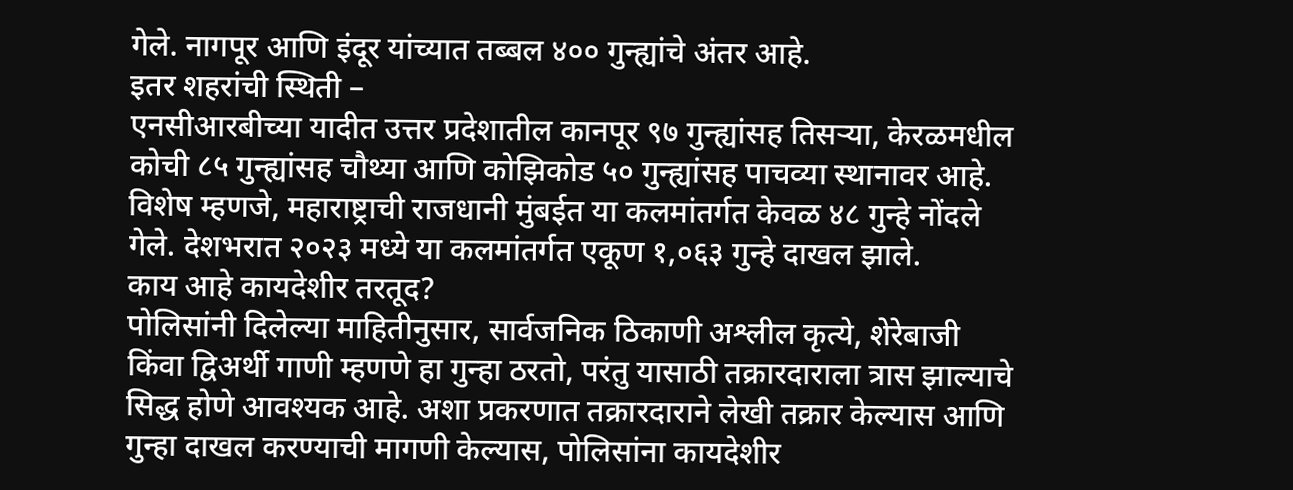गेले. नागपूर आणि इंदूर यांच्यात तब्बल ४०० गुन्ह्यांचे अंतर आहे.
इतर शहरांची स्थिती –
एनसीआरबीच्या यादीत उत्तर प्रदेशातील कानपूर ९७ गुन्ह्यांसह तिसऱ्या, केरळमधील कोची ८५ गुन्ह्यांसह चौथ्या आणि कोझिकोड ५० गुन्ह्यांसह पाचव्या स्थानावर आहे. विशेष म्हणजे, महाराष्ट्राची राजधानी मुंबईत या कलमांतर्गत केवळ ४८ गुन्हे नोंदले गेले. देशभरात २०२३ मध्ये या कलमांतर्गत एकूण १,०६३ गुन्हे दाखल झाले.
काय आहे कायदेशीर तरतूद?
पोलिसांनी दिलेल्या माहितीनुसार, सार्वजनिक ठिकाणी अश्लील कृत्ये, शेरेबाजी किंवा द्विअर्थी गाणी म्हणणे हा गुन्हा ठरतो, परंतु यासाठी तक्रारदाराला त्रास झाल्याचे सिद्ध होणे आवश्यक आहे. अशा प्रकरणात तक्रारदाराने लेखी तक्रार केल्यास आणि गुन्हा दाखल करण्याची मागणी केल्यास, पोलिसांना कायदेशीर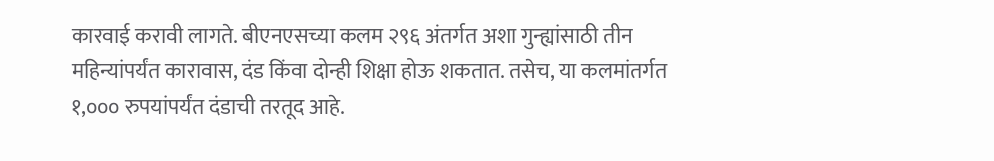कारवाई करावी लागते. बीएनएसच्या कलम २९६ अंतर्गत अशा गुन्ह्यांसाठी तीन महिन्यांपर्यंत कारावास, दंड किंवा दोन्ही शिक्षा होऊ शकतात. तसेच, या कलमांतर्गत १,००० रुपयांपर्यंत दंडाची तरतूद आहे.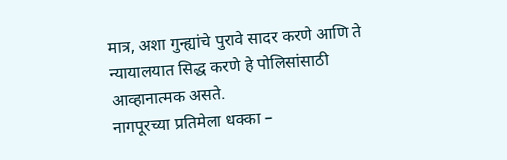मात्र, अशा गुन्ह्यांचे पुरावे सादर करणे आणि ते न्यायालयात सिद्ध करणे हे पोलिसांसाठी आव्हानात्मक असते.
नागपूरच्या प्रतिमेला धक्का –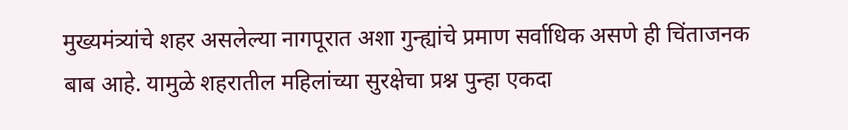मुख्यमंत्र्यांचे शहर असलेल्या नागपूरात अशा गुन्ह्यांचे प्रमाण सर्वाधिक असणे ही चिंताजनक बाब आहे. यामुळे शहरातील महिलांच्या सुरक्षेचा प्रश्न पुन्हा एकदा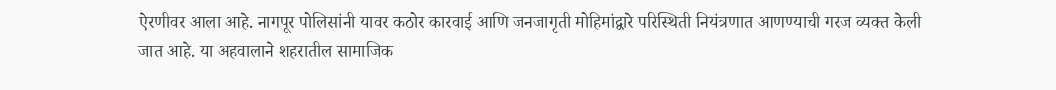ऐरणीवर आला आहे. नागपूर पोलिसांनी यावर कठोर कारवाई आणि जनजागृती मोहिमांद्वारे परिस्थिती नियंत्रणात आणण्याची गरज व्यक्त केली जात आहे. या अहवालाने शहरातील सामाजिक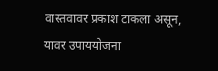वास्तवावर प्रकाश टाकला असून, यावर उपाययोजना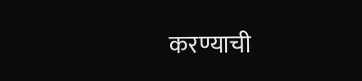करण्याची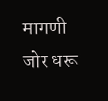मागणी जोर धरू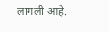लागली आहे.